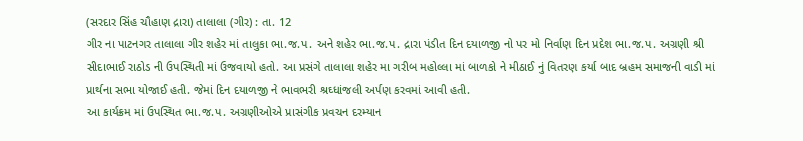(સરદાર સિંહ ચૌહાણ દ્રારા) તાલાલા (ગીર) : તા. 12
ગીર ના પાટનગર તાલાલા ગીર શહેર માં તાલુકા ભા.જ.પ. અને શહેર ભા.જ.પ. દ્રારા પંડીત દિન દયાળજી નો પર મો નિર્વાણ દિન પ્રદેશ ભા.જ.પ. અગ્રણી શ્રી સીદાભાઈ રાઠોડ ની ઉપસ્થિતી માં ઉજવાયો હતો. આ પ્રસંગે તાલાલા શહેર મા ગરીબ મહોલ્લા માં બાળકો ને મીઠાઈ નું વિતરણ કર્યા બાદ બ્રહમ સમાજની વાડી માં પ્રાર્થના સભા યોજાઈ હતી. જેમાં દિન દયાળજી ને ભાવભરી શ્રઘ્ધાંજલી અર્પણ કરવમાં આવી હતી.
આ કાર્યક્રમ માં ઉપસ્થિત ભા.જ.પ. અગ્રણીઓએ પ્રાસંગીક પ્રવચન દરમ્યાન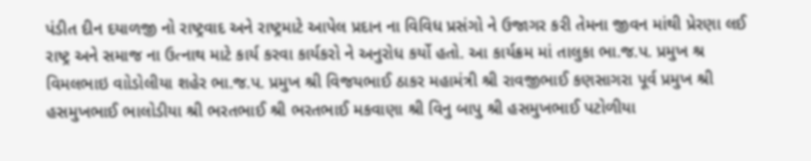પંડીત દીન દયાળજી નો રાષ્ટ્રવાદ અને રાષ્ટ્રમાટે આપેલ પ્રદાન ના વિવિધ પ્રસંગો ને ઉજાગર કરી તેમના જીવન માંથી પ્રેરણા લઈ રાષ્ટ્ર અને સમાજ ના ઉત્નાથ માટે કાર્ય કરવા કાર્યકરો ને અનુરોધ કર્યો હતો. આ કાર્યક્રમ માં તાલુકા ભા.જ.પ. પ્રમુખ શ્ર વિમલભાઇ વાોડોલીયા શહેર ભા.જ.પ. પ્રમુખ શ્રી વિજયભાઈ ઠાકર મહામંત્રી શ્રી રાવજીભાઈ કણસાગરા પૂર્વ પ્રમુખ શ્રી હસમુખભાઈ ભાલોડીયા શ્રી ભરતભાઈ શ્રી ભરતભાઈ મકવાણા શ્રી વિનુ બાપુ શ્રી હસમુખભાઈ પટોળીયા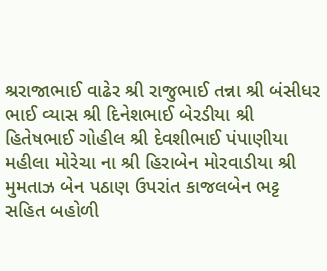શ્રરાજાભાઈ વાઢેર શ્રી રાજુભાઈ તન્ના શ્રી બંસીધર ભાઈ વ્યાસ શ્રી દિનેશભાઈ બેરડીયા શ્રી હિતેષભાઈ ગોહીલ શ્રી દેવશીભાઈ પંપાણીયા મહીલા મોરેચા ના શ્રી હિરાબેન મોરવાડીયા શ્રી મુમતાઝ બેન પઠાણ ઉપરાંત કાજલબેન ભટ્ટ સહિત બહોળી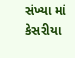સંખ્યા માં કેસરીયા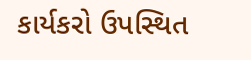કાર્યકરો ઉપસ્થિત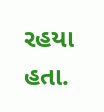રહયા હતા.